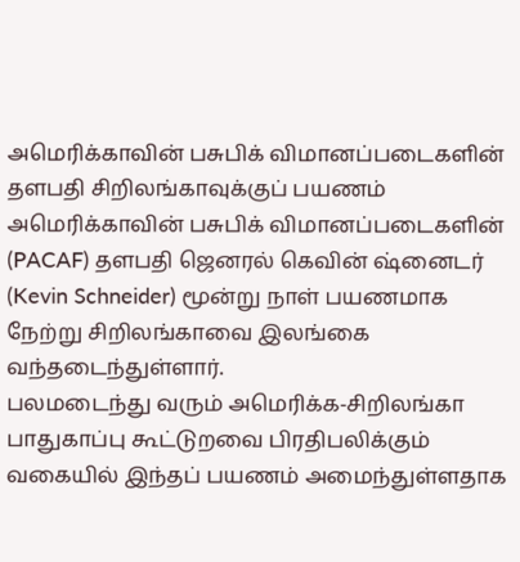அமெரிக்காவின் பசுபிக் விமானப்படைகளின் தளபதி சிறிலங்காவுக்குப் பயணம்
அமெரிக்காவின் பசுபிக் விமானப்படைகளின் (PACAF) தளபதி ஜெனரல் கெவின் ஷ்னைடர் (Kevin Schneider) மூன்று நாள் பயணமாக நேற்று சிறிலங்காவை இலங்கை வந்தடைந்துள்ளார்.
பலமடைந்து வரும் அமெரிக்க-சிறிலங்கா பாதுகாப்பு கூட்டுறவை பிரதிபலிக்கும் வகையில் இந்தப் பயணம் அமைந்துள்ளதாக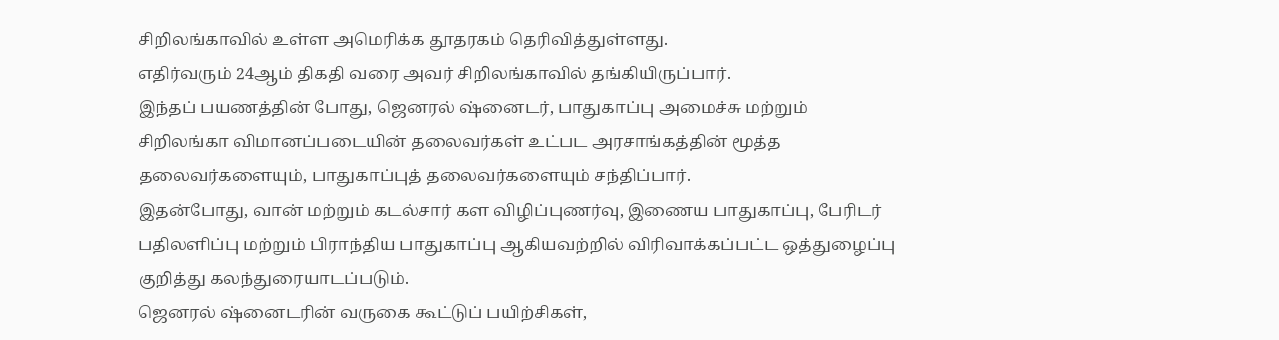சிறிலங்காவில் உள்ள அமெரிக்க தூதரகம் தெரிவித்துள்ளது.
எதிர்வரும் 24ஆம் திகதி வரை அவர் சிறிலங்காவில் தங்கியிருப்பார்.
இந்தப் பயணத்தின் போது, ஜெனரல் ஷ்னைடர், பாதுகாப்பு அமைச்சு மற்றும் சிறிலங்கா விமானப்படையின் தலைவர்கள் உட்பட அரசாங்கத்தின் மூத்த தலைவர்களையும், பாதுகாப்புத் தலைவர்களையும் சந்திப்பார்.
இதன்போது, வான் மற்றும் கடல்சார் கள விழிப்புணர்வு, இணைய பாதுகாப்பு, பேரிடர் பதிலளிப்பு மற்றும் பிராந்திய பாதுகாப்பு ஆகியவற்றில் விரிவாக்கப்பட்ட ஒத்துழைப்பு குறித்து கலந்துரையாடப்படும்.
ஜெனரல் ஷ்னைடரின் வருகை கூட்டுப் பயிற்சிகள்,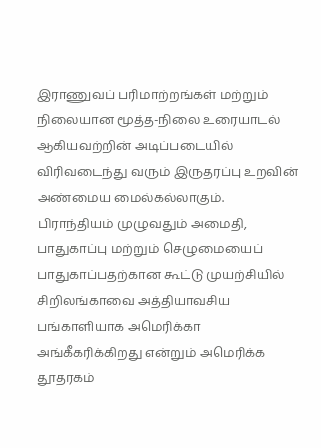இராணுவப் பரிமாற்றங்கள் மற்றும் நிலையான மூத்த-நிலை உரையாடல் ஆகியவற்றின் அடிப்படையில் விரிவடைந்து வரும் இருதரப்பு உறவின் அண்மைய மைல்கல்லாகும்.
பிராந்தியம் முழுவதும் அமைதி, பாதுகாப்பு மற்றும் செழுமையைப் பாதுகாப்பதற்கான கூட்டு முயற்சியில் சிறிலங்காவை அத்தியாவசிய பங்காளியாக அமெரிக்கா அங்கீகரிக்கிறது என்றும் அமெரிக்க தூதரகம்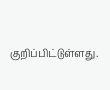குறிப்பிட்டுள்ளது.